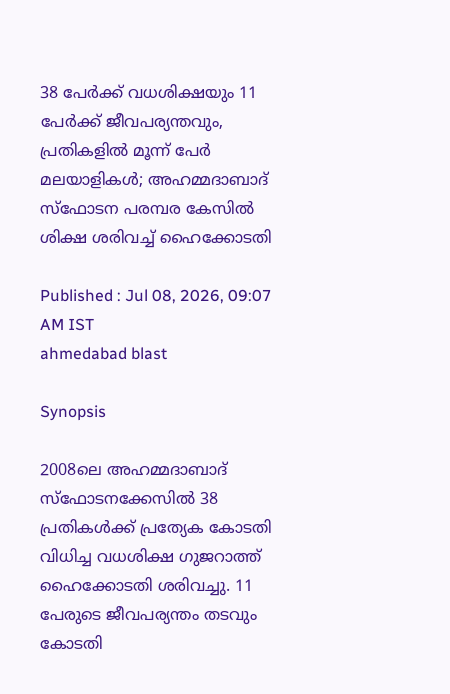38 പേർക്ക് വധശിക്ഷയും 11 പേർക്ക് ജീവപര്യന്തവും, പ്രതികളിൽ മൂന്ന് പേർ മലയാളികൾ; അഹമ്മദാബാദ് സ്ഫോടന പരമ്പര കേസിൽ ശിക്ഷ ശരിവച്ച് ഹൈക്കോടതി

Published : Jul 08, 2026, 09:07 AM IST
ahmedabad blast

Synopsis

2008ലെ അഹമ്മദാബാദ് സ്ഫോടനക്കേസിൽ 38 പ്രതികൾക്ക് പ്രത്യേക കോടതി വിധിച്ച വധശിക്ഷ ഗുജറാത്ത് ഹൈക്കോടതി ശരിവച്ചു. 11 പേരുടെ ജീവപര്യന്തം തടവും കോടതി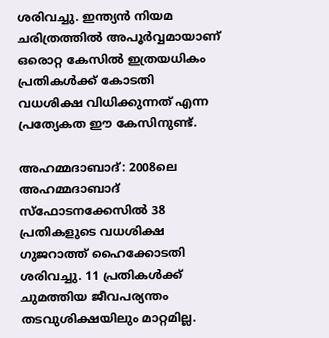ശരിവച്ചു. ഇന്ത്യൻ നിയമ ചരിത്രത്തിൽ അപൂർവ്വമായാണ് ഒരൊറ്റ കേസിൽ ഇത്രയധികം പ്രതികൾക്ക് കോടതി വധശിക്ഷ വിധിക്കുന്നത് എന്ന പ്രത്യേകത ഈ കേസിനുണ്ട്.

അഹമ്മദാബാദ്: 2008ലെ അഹമ്മദാബാദ് സ്ഫോടനക്കേസിൽ 38 പ്രതികളുടെ വധശിക്ഷ ഗുജറാത്ത് ഹൈക്കോടതി ശരിവച്ചു. 11 പ്രതികൾക്ക് ചുമത്തിയ ജീവപര്യന്തം തടവുശിക്ഷയിലും മാറ്റമില്ല.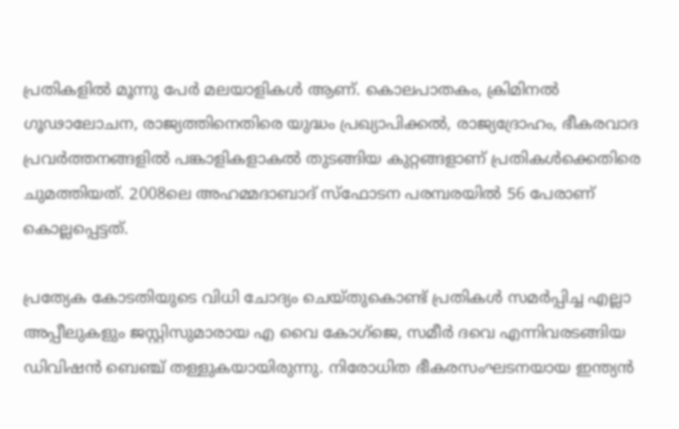പ്രതികളിൽ മൂന്നു പേർ മലയാളികൾ ആണ്. കൊലപാതകം, ക്രിമിനൽ ഗൂഢാലോചന, രാജ്യത്തിനെതിരെ യുദ്ധം പ്രഖ്യാപിക്കൽ, രാജ്യദ്രോഹം, ഭീകരവാദ പ്രവർത്തനങ്ങളിൽ പങ്കാളികളാകൽ തുടങ്ങിയ കുറ്റങ്ങളാണ് പ്രതികൾക്കെതിരെ ചുമത്തിയത്. 2008ലെ അഹമ്മദാബാദ് സ്ഫോടന പരമ്പരയിൽ 56 പേരാണ് കൊല്ലപ്പെട്ടത്.

പ്രത്യേക കോടതിയുടെ വിധി ചോദ്യം ചെയ്തുകൊണ്ട് പ്രതികൾ സമർപ്പിച്ച എല്ലാ അപ്പീലുകളും ജസ്റ്റിസുമാരായ എ വൈ കോഗ്ജെ, സമീർ ദവെ എന്നിവരടങ്ങിയ ഡിവിഷൻ ബെഞ്ച് തള്ളുകയായിരുന്നു. നിരോധിത ഭീകരസംഘടനയായ ഇന്ത്യൻ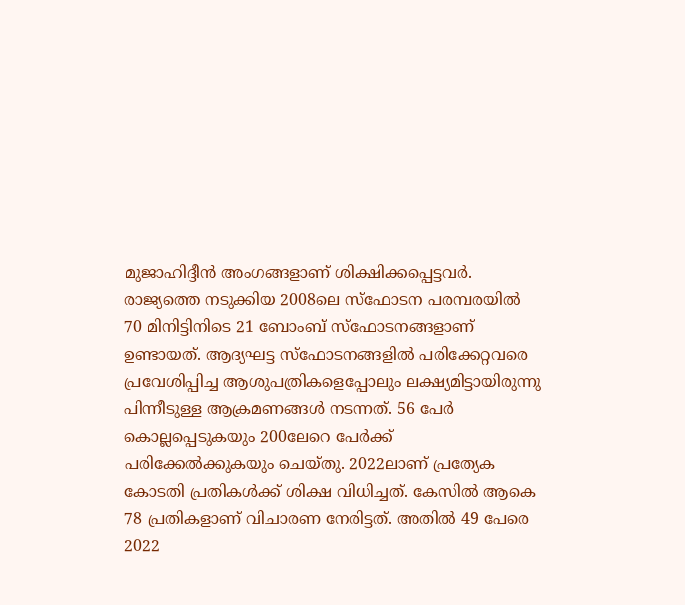മുജാഹിദ്ദീൻ അംഗങ്ങളാണ് ശിക്ഷിക്കപ്പെട്ടവർ. രാജ്യത്തെ നടുക്കിയ 2008ലെ സ്ഫോടന പരമ്പരയിൽ 70 മിനിട്ടിനിടെ 21 ബോംബ് സ്ഫോടനങ്ങളാണ് ഉണ്ടായത്. ആദ്യഘട്ട സ്ഫോടനങ്ങളിൽ പരിക്കേറ്റവരെ പ്രവേശിപ്പിച്ച ആശുപത്രികളെപ്പോലും ലക്ഷ്യമിട്ടായിരുന്നു പിന്നീടുള്ള ആക്രമണങ്ങൾ നടന്നത്. 56 പേർ കൊല്ലപ്പെടുകയും 200ലേറെ പേർക്ക് പരിക്കേൽക്കുകയും ചെയ്തു. 2022ലാണ് പ്രത്യേക കോടതി പ്രതികൾക്ക് ശിക്ഷ വിധിച്ചത്. കേസിൽ ആകെ 78 പ്രതികളാണ് വിചാരണ നേരിട്ടത്. അതിൽ 49 പേരെ 2022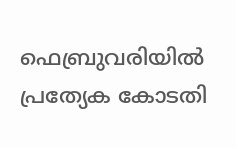ഫെബ്രുവരിയിൽ പ്രത്യേക കോടതി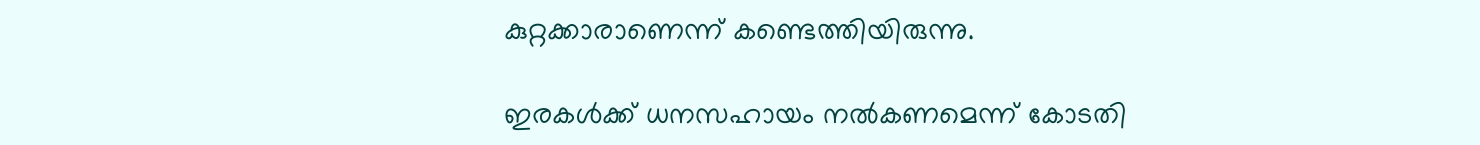കുറ്റക്കാരാണെന്ന് കണ്ടെത്തിയിരുന്നു.

ഇരകൾക്ക് ധനസഹായം നൽകണമെന്ന് കോടതി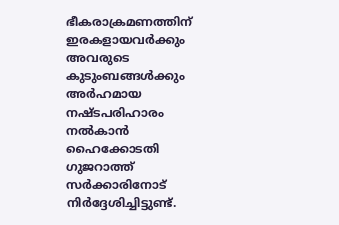ഭീകരാക്രമണത്തിന് ഇരകളായവർക്കും അവരുടെ കുടുംബങ്ങൾക്കും അർഹമായ നഷ്ടപരിഹാരം നൽകാൻ ഹൈക്കോടതി ഗുജറാത്ത് സർക്കാരിനോട് നിർദ്ദേശിച്ചിട്ടുണ്ട്.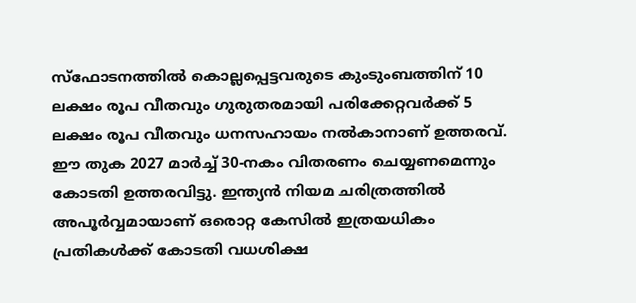സ്ഫോടനത്തിൽ കൊല്ലപ്പെട്ടവരുടെ കുംടുംബത്തിന് 10 ലക്ഷം രൂപ വീതവും ഗുരുതരമായി പരിക്കേറ്റവർക്ക് 5 ലക്ഷം രൂപ വീതവും ധനസഹായം നൽകാനാണ് ഉത്തരവ്. ഈ തുക 2027 മാർച്ച് 30-നകം വിതരണം ചെയ്യണമെന്നും കോടതി ഉത്തരവിട്ടു. ഇന്ത്യൻ നിയമ ചരിത്രത്തിൽ അപൂർവ്വമായാണ് ഒരൊറ്റ കേസിൽ ഇത്രയധികം പ്രതികൾക്ക് കോടതി വധശിക്ഷ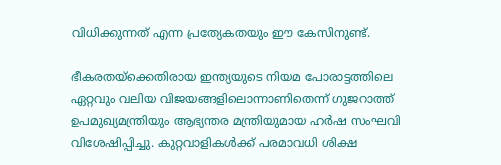വിധിക്കുന്നത് എന്ന പ്രത്യേകതയും ഈ കേസിനുണ്ട്.

ഭീകരതയ്‌ക്കെതിരായ ഇന്ത്യയുടെ നിയമ പോരാട്ടത്തിലെ ഏറ്റവും വലിയ വിജയങ്ങളിലൊന്നാണിതെന്ന് ഗുജറാത്ത് ഉപമുഖ്യമന്ത്രിയും ആഭ്യന്തര മന്ത്രിയുമായ ഹർഷ സംഘവി വിശേഷിപ്പിച്ചു. കുറ്റവാളികൾക്ക് പരമാവധി ശിക്ഷ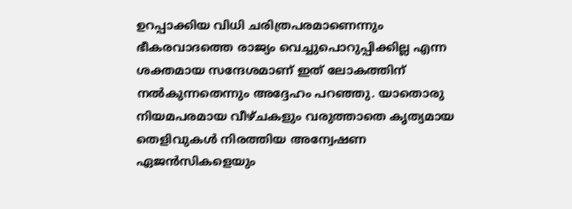ഉറപ്പാക്കിയ വിധി ചരിത്രപരമാണെന്നും ഭീകരവാദത്തെ രാജ്യം വെച്ചുപൊറുപ്പിക്കില്ല എന്ന ശക്തമായ സന്ദേശമാണ് ഇത് ലോകത്തിന് നൽകുന്നതെന്നും അദ്ദേഹം പറഞ്ഞു. യാതൊരു നിയമപരമായ വീഴ്ചകളും വരുത്താതെ കൃത്യമായ തെളിവുകൾ നിരത്തിയ അന്വേഷണ ഏജൻസികളെയും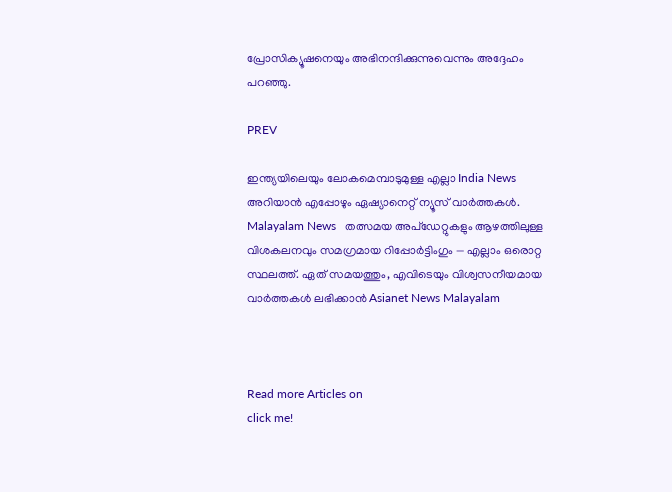പ്രോസിക്യൂഷനെയും അഭിനന്ദിക്കുന്നുവെന്നും അദ്ദേഹം പറഞ്ഞു.

PREV

ഇന്ത്യയിലെയും ലോകമെമ്പാടുമുള്ള എല്ലാ India News അറിയാൻ എപ്പോഴും ഏഷ്യാനെറ്റ് ന്യൂസ് വാർത്തകൾ. Malayalam News   തത്സമയ അപ്‌ഡേറ്റുകളും ആഴത്തിലുള്ള വിശകലനവും സമഗ്രമായ റിപ്പോർട്ടിംഗും — എല്ലാം ഒരൊറ്റ സ്ഥലത്ത്. ഏത് സമയത്തും, എവിടെയും വിശ്വസനീയമായ വാർത്തകൾ ലഭിക്കാൻ Asianet News Malayalam



Read more Articles on
click me!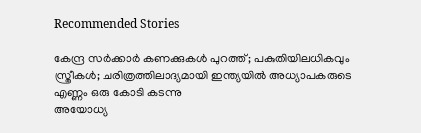Recommended Stories

കേന്ദ്ര സർക്കാർ കണക്കുകൾ പുറത്ത്; പകുതിയിലധികവും സ്ത്രീകൾ; ചരിത്രത്തിലാദ്യമായി ഇന്ത്യയിൽ അധ്യാപകരുടെ എണ്ണം ഒരു കോടി കടന്നു
അയോധ്യ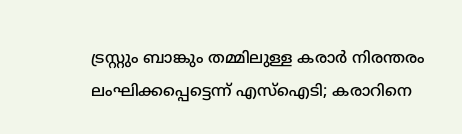ട്രസ്റ്റും ബാങ്കും തമ്മിലുള്ള കരാർ നിരന്തരം ലംഘിക്കപ്പെട്ടെന്ന് എസ്ഐടി; കരാറിനെ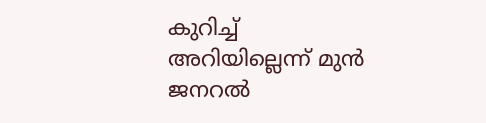കുറിച്ച് അറിയില്ലെന്ന് മുൻ ജനറൽ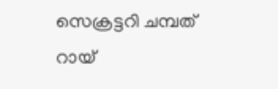സെക്രട്ടറി ചമ്പത് റായ്